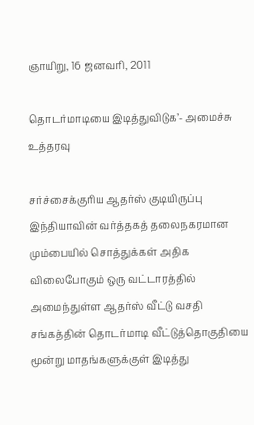ஞாயிறு, 16 ஜனவரி, 2011

தொடர்மாடியை இடித்துவிடுக’- அமைச்சு உத்தரவு

சர்ச்சைக்குரிய ஆதர்ஸ் குடியிருப்பு
இந்தியாவின் வர்த்தகத் தலைநகரமான மும்பையில் சொத்துக்கள் அதிக விலைபோகும் ஒரு வட்டாரத்தில் அமைந்துள்ள ஆதர்ஸ் வீட்டு வசதி சங்கத்தின் தொடர்மாடி வீட்டுத்தொகுதியை மூன்று மாதங்களுக்குள் இடித்து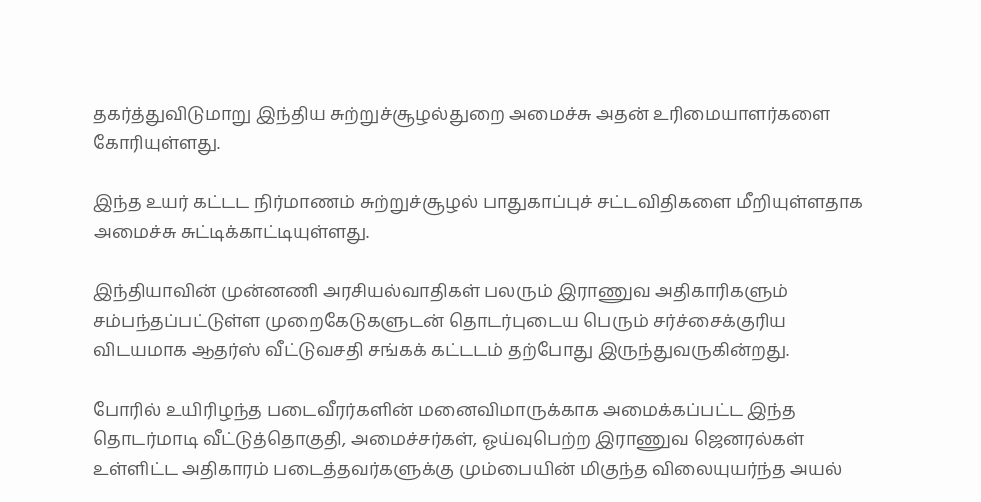தகர்த்துவிடுமாறு இந்திய சுற்றுச்சூழல்துறை அமைச்சு அதன் உரிமையாளர்களை கோரியுள்ளது.

இந்த உயர் கட்டட நிர்மாணம் சுற்றுச்சூழல் பாதுகாப்புச் சட்டவிதிகளை மீறியுள்ளதாக அமைச்சு சுட்டிக்காட்டியுள்ளது.

இந்தியாவின் முன்னணி அரசியல்வாதிகள் பலரும் இராணுவ அதிகாரிகளும் சம்பந்தப்பட்டுள்ள முறைகேடுகளுடன் தொடர்புடைய பெரும் சர்ச்சைக்குரிய விடயமாக ஆதர்ஸ் வீட்டுவசதி சங்கக் கட்டடம் தற்போது இருந்துவருகின்றது.

போரில் உயிரிழந்த படைவீரர்களின் மனைவிமாருக்காக அமைக்கப்பட்ட இந்த தொடர்மாடி வீட்டுத்தொகுதி, அமைச்சர்கள், ஓய்வுபெற்ற இராணுவ ஜெனரல்கள் உள்ளிட்ட அதிகாரம் படைத்தவர்களுக்கு மும்பையின் மிகுந்த விலையுயர்ந்த அயல்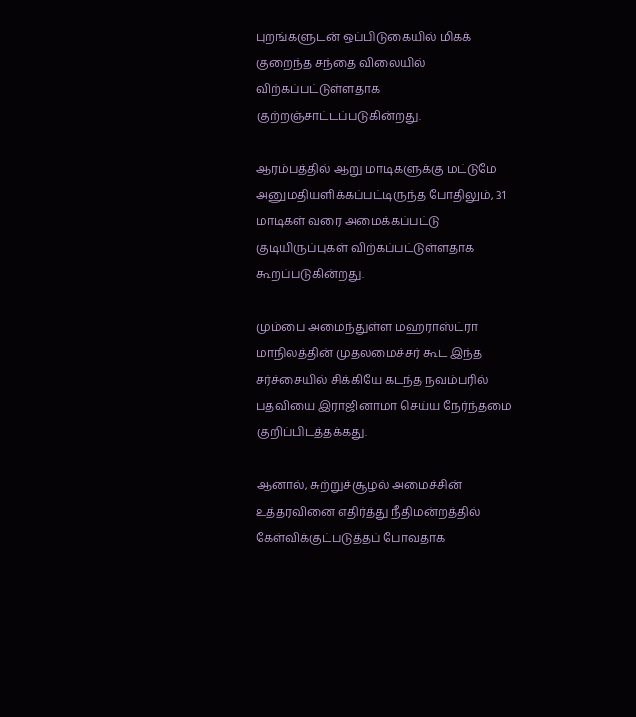புறங்களுடன் ஒப்பிடுகையில் மிகக் குறைந்த சந்தை விலையில் விற்கப்பட்டுள்ளதாக குற்றஞ்சாட்டப்படுகின்றது.

ஆரம்பத்தில் ஆறு மாடிகளுக்கு மட்டுமே அனுமதியளிக்கப்பட்டிருந்த போதிலும், 31 மாடிகள் வரை அமைக்கப்பட்டு குடியிருப்புகள் விற்கப்பட்டுள்ளதாக கூறப்படுகின்றது.

மும்பை அமைந்துள்ள மஹராஸ்ட்ரா மாநிலத்தின் முதலமைச்சர் கூட இந்த சர்ச்சையில் சிக்கியே கடந்த நவம்பரில் பதவியை இராஜினாமா செய்ய நேர்ந்தமை குறிப்பிடத்தக்கது.

ஆனால், சுற்றுச்சூழல் அமைச்சின் உத்தரவினை எதிர்த்து நீதிமன்றத்தில் கேள்விக்குட்படுத்தப் போவதாக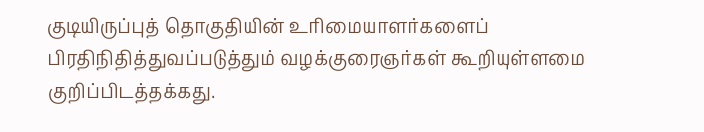குடியிருப்புத் தொகுதியின் உரிமையாளர்களைப் பிரதிநிதித்துவப்படுத்தும் வழக்குரைஞர்கள் கூறியுள்ளமை குறிப்பிடத்தக்கது.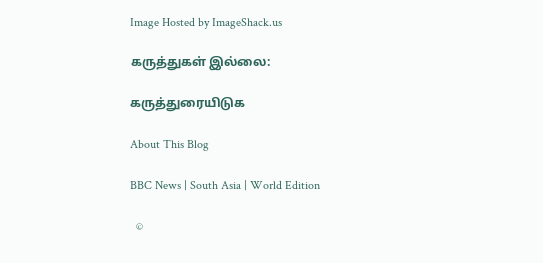Image Hosted by ImageShack.us

கருத்துகள் இல்லை:

கருத்துரையிடுக

About This Blog

BBC News | South Asia | World Edition

  ©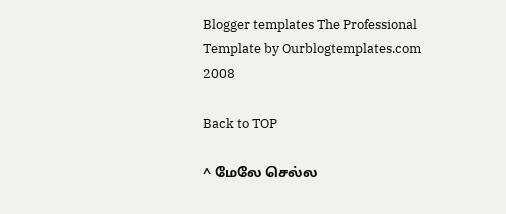Blogger templates The Professional Template by Ourblogtemplates.com 2008

Back to TOP

^ மேலே செல்ல